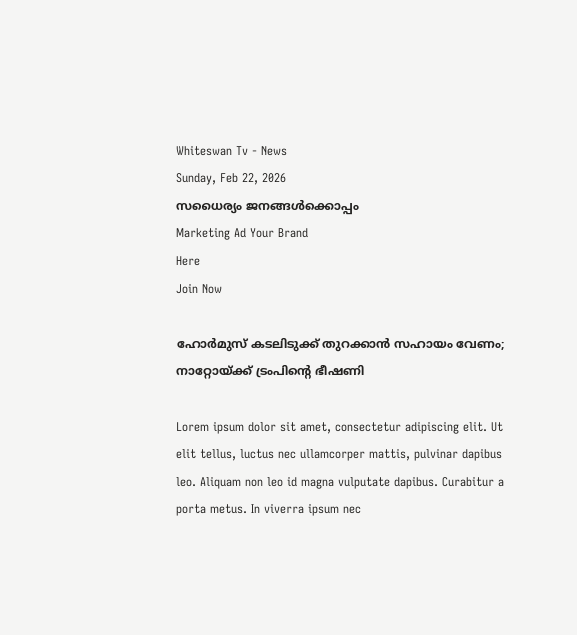Whiteswan Tv - News
Sunday, Feb 22, 2026
സധൈര്യം ജനങ്ങൾക്കൊപ്പം
Marketing Ad Your Brand
Here
Join Now

ഹോർമുസ് കടലിടുക്ക് തുറക്കാൻ സഹായം വേണം; നാറ്റോയ്ക്ക് ട്രംപിന്റെ ഭീഷണി

Lorem ipsum dolor sit amet, consectetur adipiscing elit. Ut elit tellus, luctus nec ullamcorper mattis, pulvinar dapibus leo. Aliquam non leo id magna vulputate dapibus. Curabitur a porta metus. In viverra ipsum nec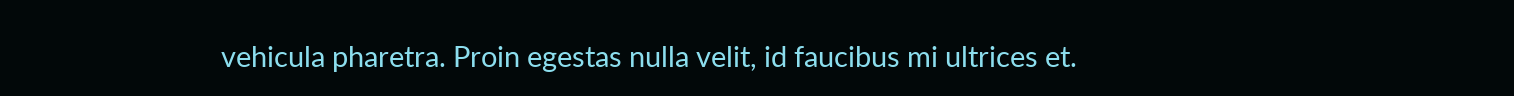vehicula pharetra. Proin egestas nulla velit, id faucibus mi ultrices et.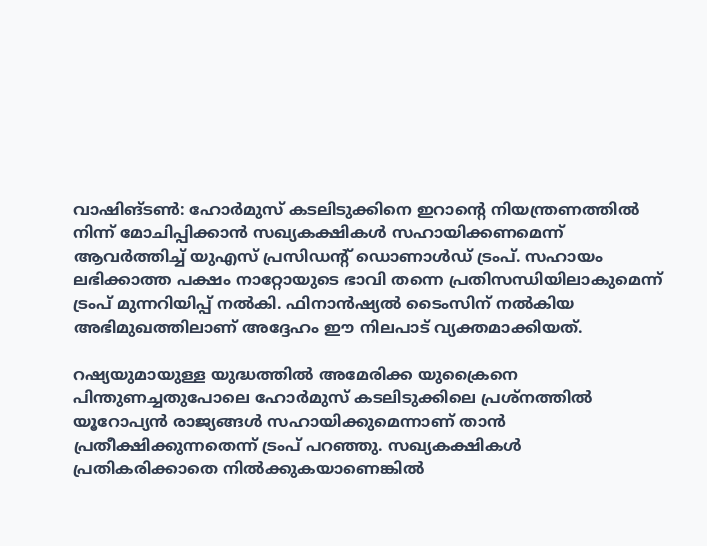വാഷിങ്ടൺ: ഹോർമുസ് കടലിടുക്കിനെ ഇറാന്റെ നിയന്ത്രണത്തിൽ നിന്ന് മോചിപ്പിക്കാൻ സഖ്യകക്ഷികൾ സഹായിക്കണമെന്ന് ആവർത്തിച്ച് യുഎസ് പ്രസിഡന്റ് ഡൊണാൾഡ് ട്രംപ്. സഹായം ലഭിക്കാത്ത പക്ഷം നാറ്റോയുടെ ഭാവി തന്നെ പ്രതിസന്ധിയിലാകുമെന്ന് ട്രംപ് മുന്നറിയിപ്പ് നൽകി. ഫിനാൻഷ്യൽ ടൈംസിന് നൽകിയ അഭിമുഖത്തിലാണ് അദ്ദേഹം ഈ നിലപാട് വ്യക്തമാക്കിയത്.

റഷ്യയുമായുള്ള യുദ്ധത്തിൽ അമേരിക്ക യുക്രൈനെ പിന്തുണച്ചതുപോലെ ഹോർമുസ് കടലിടുക്കിലെ പ്രശ്നത്തിൽ യൂറോപ്യൻ രാജ്യങ്ങൾ സഹായിക്കുമെന്നാണ് താൻ പ്രതീക്ഷിക്കുന്നതെന്ന് ട്രംപ് പറഞ്ഞു. സഖ്യകക്ഷികൾ പ്രതികരിക്കാതെ നിൽക്കുകയാണെങ്കിൽ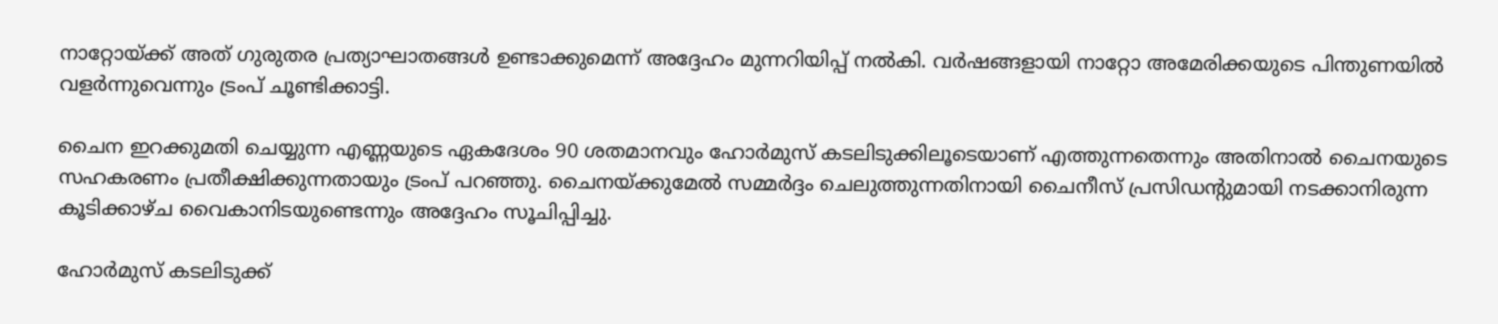നാറ്റോയ്ക്ക് അത് ഗുരുതര പ്രത്യാഘാതങ്ങൾ ഉണ്ടാക്കുമെന്ന് അദ്ദേഹം മുന്നറിയിപ്പ് നൽകി. വർഷങ്ങളായി നാറ്റോ അമേരിക്കയുടെ പിന്തുണയിൽ വളർന്നുവെന്നും ട്രംപ് ചൂണ്ടിക്കാട്ടി.

ചൈന ഇറക്കുമതി ചെയ്യുന്ന എണ്ണയുടെ ഏകദേശം 90 ശതമാനവും ഹോർമുസ് കടലിടുക്കിലൂടെയാണ് എത്തുന്നതെന്നും അതിനാൽ ചൈനയുടെ സഹകരണം പ്രതീക്ഷിക്കുന്നതായും ട്രംപ് പറഞ്ഞു. ചൈനയ്ക്കുമേൽ സമ്മർദ്ദം ചെലുത്തുന്നതിനായി ചൈനീസ് പ്രസിഡന്റുമായി നടക്കാനിരുന്ന കൂടിക്കാഴ്ച വൈകാനിടയുണ്ടെന്നും അദ്ദേഹം സൂചിപ്പിച്ചു.

ഹോർമുസ് കടലിടുക്ക്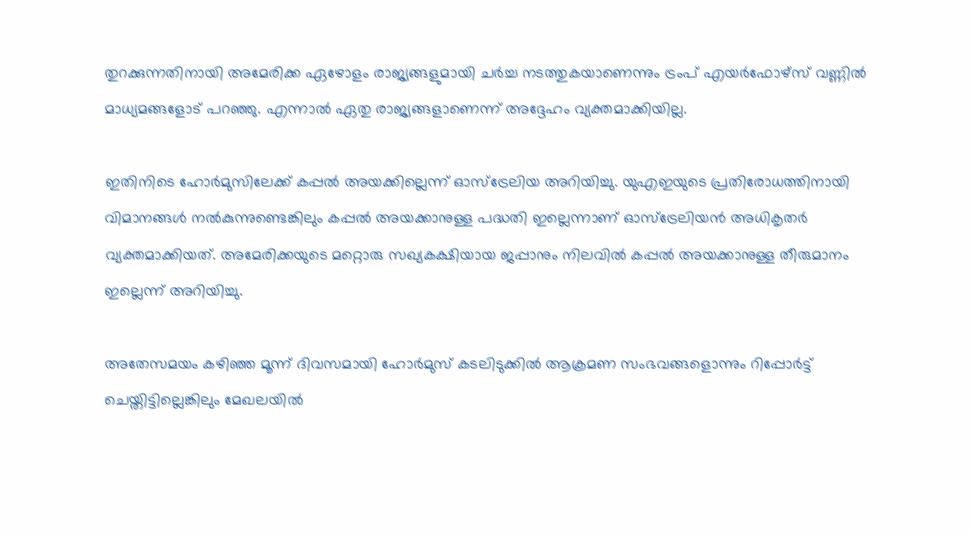തുറക്കുന്നതിനായി അമേരിക്ക ഏഴോളം രാജ്യങ്ങളുമായി ചർച്ച നടത്തുകയാണെന്നും ട്രംപ് എയർഫോഴ്‌സ് വണ്ണിൽ മാധ്യമങ്ങളോട് പറഞ്ഞു. എന്നാൽ ഏതു രാജ്യങ്ങളാണെന്ന് അദ്ദേഹം വ്യക്തമാക്കിയില്ല.

ഇതിനിടെ ഹോർമുസിലേക്ക് കപ്പൽ അയക്കില്ലെന്ന് ഓസ്‌ട്രേലിയ അറിയിച്ചു. യുഎഇയുടെ പ്രതിരോധത്തിനായി വിമാനങ്ങൾ നൽകുന്നുണ്ടെങ്കിലും കപ്പൽ അയക്കാനുള്ള പദ്ധതി ഇല്ലെന്നാണ് ഓസ്‌ട്രേലിയൻ അധികൃതർ വ്യക്തമാക്കിയത്. അമേരിക്കയുടെ മറ്റൊരു സഖ്യകക്ഷിയായ ജപ്പാനും നിലവിൽ കപ്പൽ അയക്കാനുള്ള തീരുമാനം ഇല്ലെന്ന് അറിയിച്ചു.

അതേസമയം കഴിഞ്ഞ മൂന്ന് ദിവസമായി ഹോർമുസ് കടലിടുക്കിൽ ആക്രമണ സംഭവങ്ങളൊന്നും റിപ്പോർട്ട് ചെയ്തിട്ടില്ലെങ്കിലും മേഖലയിൽ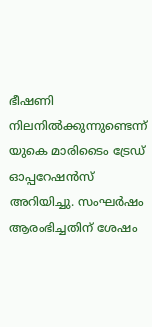ഭീഷണി നിലനിൽക്കുന്നുണ്ടെന്ന് യുകെ മാരിടൈം ട്രേഡ് ഓപ്പറേഷൻസ് അറിയിച്ചു. സംഘർഷം ആരംഭിച്ചതിന് ശേഷം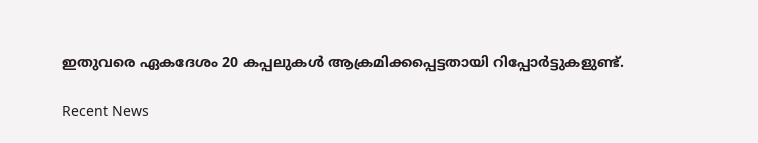ഇതുവരെ ഏകദേശം 20 കപ്പലുകൾ ആക്രമിക്കപ്പെട്ടതായി റിപ്പോർട്ടുകളുണ്ട്.

Recent News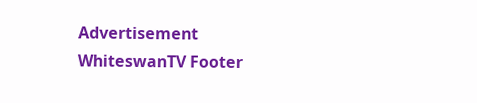Advertisement
WhiteswanTV Footer